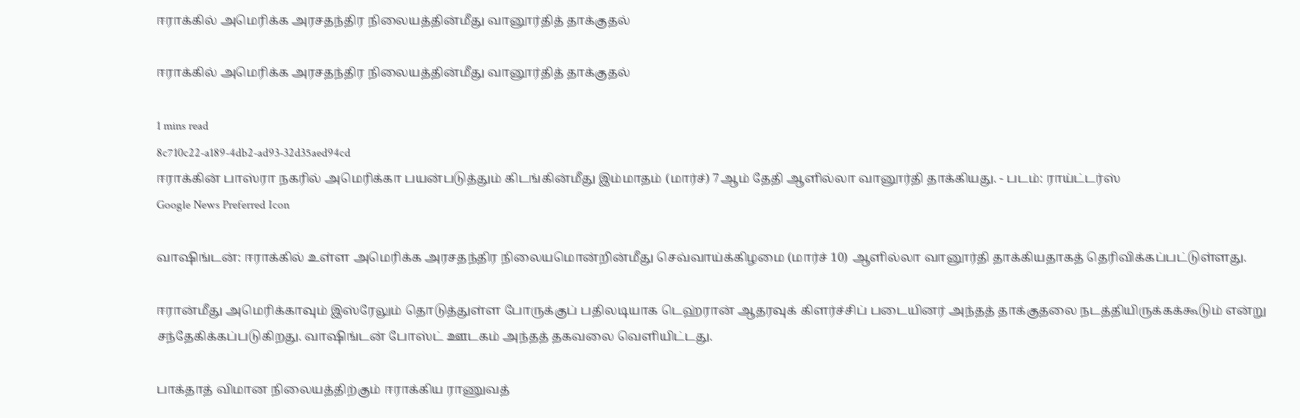ஈராக்கில் அமெரிக்க அரசதந்திர நிலையத்தின்மீது வானூர்தித் தாக்குதல்

ஈராக்கில் அமெரிக்க அரசதந்திர நிலையத்தின்மீது வானூர்தித் தாக்குதல்

1 mins read
8c710c22-a189-4db2-ad93-32d35aed94cd
ஈராக்கின் பாஸ்ரா நகரில் அமெரிக்கா பயன்படுத்தும் கிடங்கின்மீது இம்மாதம் (மார்ச்) 7ஆம் தேதி ஆளில்லா வானூர்தி தாக்கியது. - படம்: ராய்ட்டர்ஸ்
Google News Preferred Icon

வா‌ஷிங்டன்: ஈராக்கில் உள்ள அமெரிக்க அரசதந்திர நிலையமொன்றின்மீது செவ்வாய்க்கிழமை (மார்ச் 10) ஆளில்லா வானூர்தி தாக்கியதாகத் தெரிவிக்கப்பட்டுள்ளது.

ஈரான்மீது அமெரிக்காவும் இஸ்ரேலும் தொடுத்துள்ள போருக்குப் பதிலடியாக டெஹ்ரான் ஆதரவுக் கிளர்ச்சிப் படையினர் அந்தத் தாக்குதலை நடத்தியிருக்கக்கூடும் என்று சந்தேகிக்கப்படுகிறது. வா‌ஷிங்டன் போஸ்ட் ஊடகம் அந்தத் தகவலை வெளியிட்டது.

பாக்தாத் விமான நிலையத்திற்கும் ஈராக்கிய ராணுவத்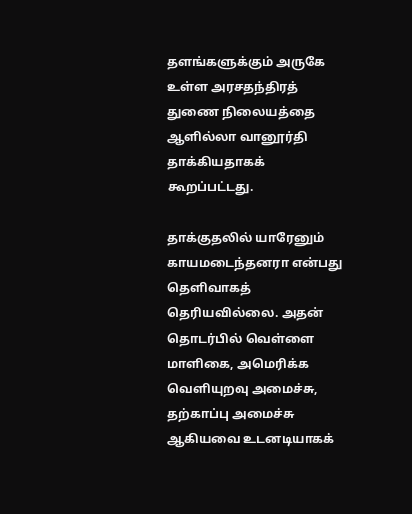தளங்களுக்கும் அருகே உள்ள அரசதந்திரத் துணை நிலையத்தை ஆளில்லா வானூர்தி தாக்கியதாகக் கூறப்பட்டது.

தாக்குதலில் யாரேனும் காயமடைந்தனரா என்பது தெளிவாகத் தெரியவில்லை. அதன் தொடர்பில் வெள்ளை மாளிகை, அமெரிக்க வெளியுறவு அமைச்சு, தற்காப்பு அமைச்சு ஆகியவை உடனடியாகக்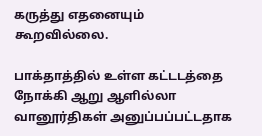கருத்து எதனையும் கூறவில்லை.

பாக்தாத்தில் உள்ள கட்டடத்தை நோக்கி ஆறு ஆளில்லா வானூர்திகள் அனுப்பப்பட்டதாக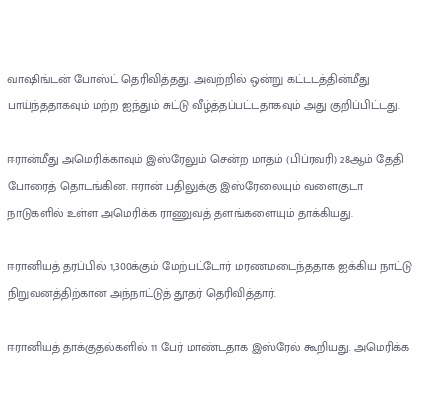வா‌ஷிங்டன் போஸ்ட் தெரிவித்தது. அவற்றில் ஒன்று கட்டடத்தின்மீது பாய்ந்ததாகவும் மற்ற ஐந்தும் சுட்டு வீழ்த்தப்பட்டதாகவும் அது குறிப்பிட்டது.

ஈரான்மீது அமெரிக்காவும் இஸ்ரேலும் சென்ற மாதம் (பிப்ரவரி) 28ஆம் தேதி போரைத் தொடங்கின. ஈரான் பதிலுக்கு இஸ்ரேலையும் வளைகுடா நாடுகளில் உள்ள அமெரிக்க ராணுவத் தளங்களையும் தாக்கியது.

ஈரானியத் தரப்பில் 1,300க்கும் மேற்பட்டோர் மரணமடைந்ததாக ஐக்கிய நாட்டு நிறுவனத்திற்கான அந்நாட்டுத் தூதர் தெரிவித்தார்.

ஈரானியத் தாக்குதல்களில் 11 பேர் மாண்டதாக இஸ்ரேல் கூறியது. அமெரிக்க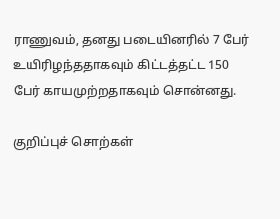ராணுவம், தனது படையினரில் 7 பேர் உயிரிழந்ததாகவும் கிட்டத்தட்ட 150 பேர் காயமுற்றதாகவும் சொன்னது.

குறிப்புச் சொற்கள்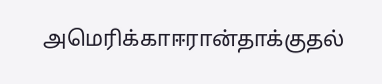அமெரிக்காஈரான்தாக்குதல்